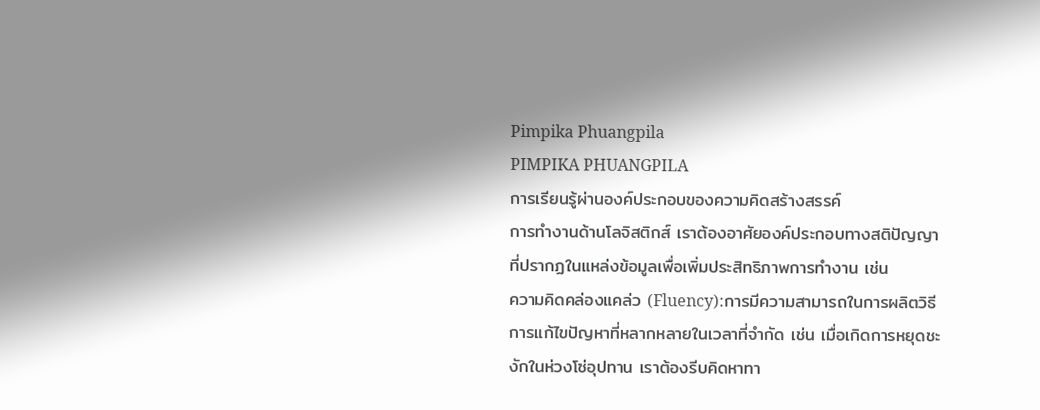Pimpika Phuangpila
PIMPIKA PHUANGPILA
การเรียนรู้ผ่านองค์ประกอบของความคิดสร้างสรรค์
การทำงานด้านโลจิสติกส์ เราต้องอาศัยองค์ประกอบทางสติปัญญาที่ปรากฏในแหล่งข้อมูลเพื่อเพิ่มประสิทธิภาพการทำงาน เช่น
ความคิดคล่องแคล่ว (Fluency):การมีความสามารถในการผลิตวิธีการแก้ไขปัญหาที่หลากหลายในเวลาที่จำกัด เช่น เมื่อเกิดการหยุดชะงักในห่วงโซ่อุปทาน เราต้องรีบคิดหาทา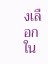งเลือกใน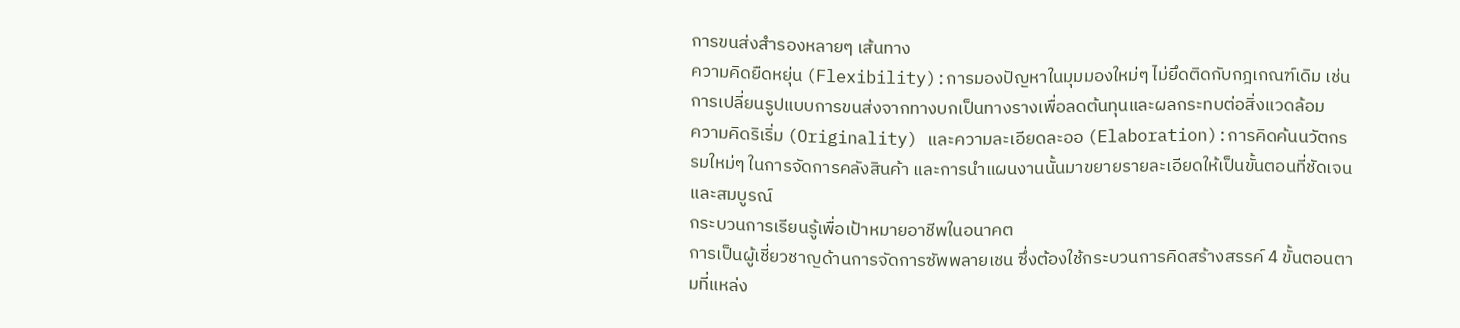การขนส่งสำรองหลายๆ เส้นทาง
ความคิดยืดหยุ่น (Flexibility):การมองปัญหาในมุมมองใหม่ๆ ไม่ยึดติดกับกฎเกณฑ์เดิม เช่น การเปลี่ยนรูปแบบการขนส่งจากทางบกเป็นทางรางเพื่อลดต้นทุนและผลกระทบต่อสิ่งแวดล้อม
ความคิดริเริ่ม (Originality) และความละเอียดละออ (Elaboration):การคิดค้นนวัตกรรมใหม่ๆ ในการจัดการคลังสินค้า และการนำแผนงานนั้นมาขยายรายละเอียดให้เป็นขั้นตอนที่ชัดเจนและสมบูรณ์
กระบวนการเรียนรู้เพื่อเป้าหมายอาชีพในอนาคต
การเป็นผู้เชี่ยวชาญด้านการจัดการซัพพลายเชน ซึ่งต้องใช้กระบวนการคิดสร้างสรรค์ 4 ขั้นตอนตามที่แหล่ง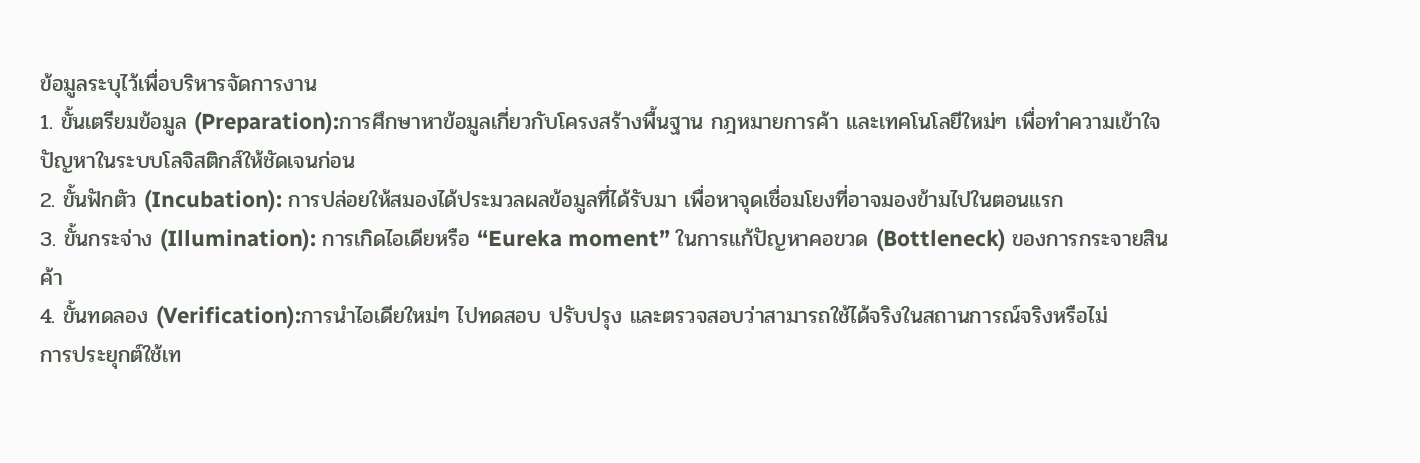ข้อมูลระบุไว้เพื่อบริหารจัดการงาน
1. ขั้นเตรียมข้อมูล (Preparation):การศึกษาหาข้อมูลเกี่ยวกับโครงสร้างพื้นฐาน กฎหมายการค้า และเทคโนโลยีใหม่ๆ เพื่อทำความเข้าใจปัญหาในระบบโลจิสติกส์ให้ชัดเจนก่อน
2. ขั้นฟักตัว (Incubation): การปล่อยให้สมองได้ประมวลผลข้อมูลที่ได้รับมา เพื่อหาจุดเชื่อมโยงที่อาจมองข้ามไปในตอนแรก
3. ขั้นกระจ่าง (Illumination): การเกิดไอเดียหรือ “Eureka moment” ในการแก้ปัญหาคอขวด (Bottleneck) ของการกระจายสินค้า
4. ขั้นทดลอง (Verification):การนำไอเดียใหม่ๆ ไปทดสอบ ปรับปรุง และตรวจสอบว่าสามารถใช้ได้จริงในสถานการณ์จริงหรือไม่
การประยุกต์ใช้เท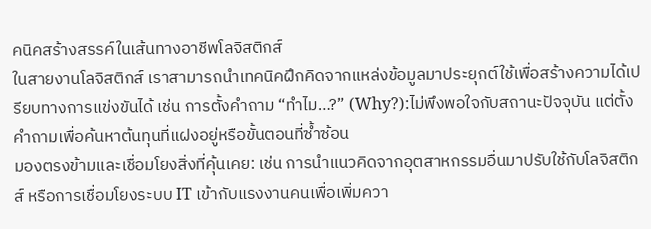คนิคสร้างสรรค์ในเส้นทางอาชีพโลจิสติกส์
ในสายงานโลจิสติกส์ เราสามารถนำเทคนิคฝึกคิดจากแหล่งข้อมูลมาประยุกต์ใช้เพื่อสร้างความได้เปรียบทางการแข่งขันได้ เช่น การตั้งคำถาม “ทำไม…?” (Why?):ไม่พึงพอใจกับสถานะปัจจุบัน แต่ตั้งคำถามเพื่อค้นหาต้นทุนที่แฝงอยู่หรือขั้นตอนที่ซ้ำซ้อน
มองตรงข้ามและเชื่อมโยงสิ่งที่คุ้นเคย: เช่น การนำแนวคิดจากอุตสาหกรรมอื่นมาปรับใช้กับโลจิสติกส์ หรือการเชื่อมโยงระบบ IT เข้ากับแรงงานคนเพื่อเพิ่มควา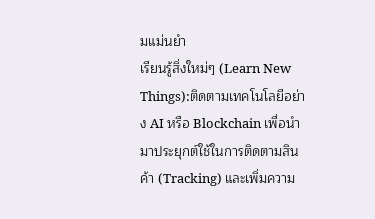มแม่นยำ
เรียนรู้สิ่งใหม่ๆ (Learn New Things):ติดตามเทคโนโลยีอย่าง AI หรือ Blockchain เพื่อนำมาประยุกต์ใช้ในการติดตามสินค้า (Tracking) และเพิ่มความ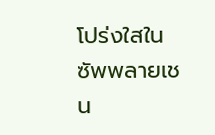โปร่งใสในซัพพลายเชน